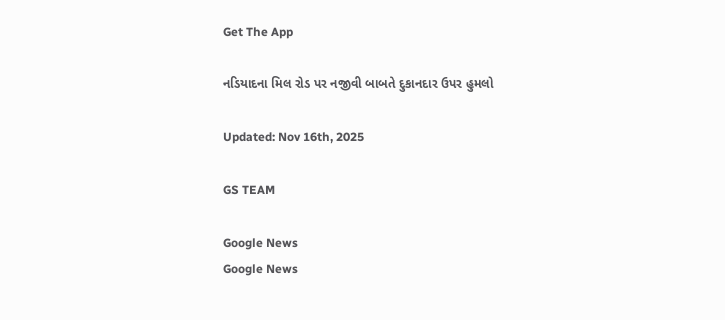Get The App

નડિયાદના મિલ રોડ પર નજીવી બાબતે દુકાનદાર ઉપર હુમલો

Updated: Nov 16th, 2025

GS TEAM

Google News
Google News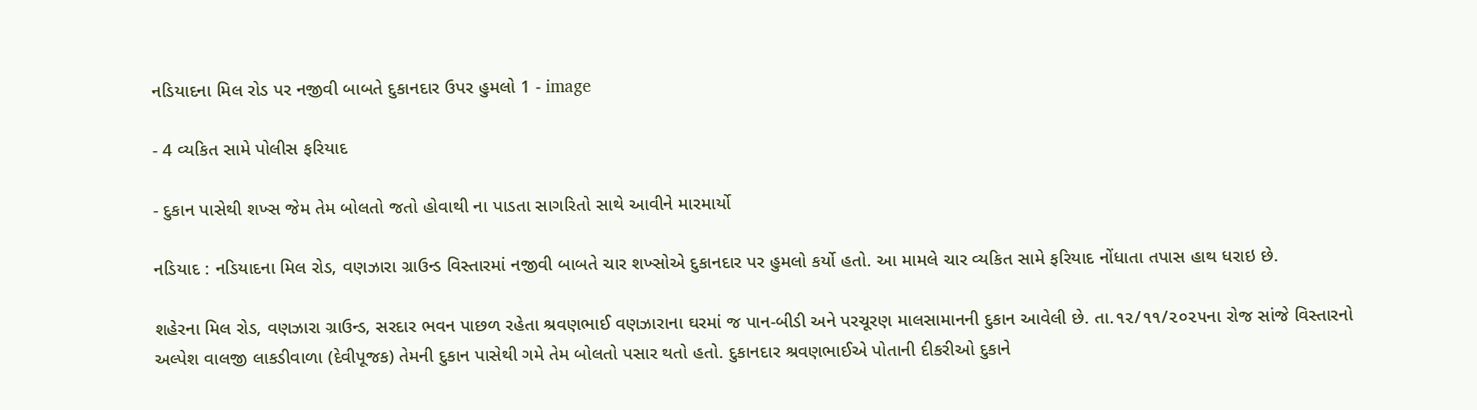નડિયાદના મિલ રોડ પર નજીવી બાબતે દુકાનદાર ઉપર હુમલો 1 - image

- 4 વ્યકિત સામે પોલીસ ફરિયાદ

- દુકાન પાસેથી શખ્સ જેમ તેમ બોલતો જતો હોવાથી ના પાડતા સાગરિતો સાથે આવીને મારમાર્યો

નડિયાદ : નડિયાદના મિલ રોડ, વણઝારા ગ્રાઉન્ડ વિસ્તારમાં નજીવી બાબતે ચાર શખ્સોએ દુકાનદાર પર હુમલો કર્યો હતો. આ મામલે ચાર વ્યકિત સામે ફરિયાદ નોંધાતા તપાસ હાથ ધરાઇ છે.

શહેરના મિલ રોડ, વણઝારા ગ્રાઉન્ડ, સરદાર ભવન પાછળ રહેતા શ્રવણભાઈ વણઝારાના ઘરમાં જ પાન-બીડી અને પરચૂરણ માલસામાનની દુકાન આવેલી છે. તા.૧૨/૧૧/૨૦૨૫ના રોજ સાંજે વિસ્તારનો અલ્પેશ વાલજી લાકડીવાળા (દેવીપૂજક) તેમની દુકાન પાસેથી ગમે તેમ બોલતો પસાર થતો હતો. દુકાનદાર શ્રવણભાઈએ પોતાની દીકરીઓ દુકાને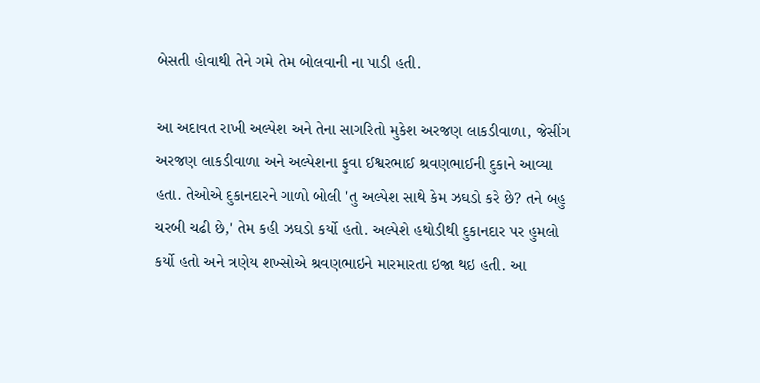બેસતી હોવાથી તેને ગમે તેમ બોલવાની ના પાડી હતી.

આ અદાવત રાખી અલ્પેશ અને તેના સાગરિતો મુકેશ અરજણ લાકડીવાળા, જેસીંગ અરજણ લાકડીવાળા અને અલ્પેશના ફુવા ઈશ્વરભાઈ શ્રવણભાઈની દુકાને આવ્યા હતા. તેઓએ દુકાનદારને ગાળો બોલી 'તુ અલ્પેશ સાથે કેમ ઝઘડો કરે છે? તને બહુ ચરબી ચઢી છે,' તેમ કહી ઝઘડો કર્યો હતો. અલ્પેશે હથોડીથી દુકાનદાર પર હુમલો કર્યો હતો અને ત્રણેય શખ્સોએ શ્રવણભાઇને મારમારતા ઇજા થઇ હતી. આ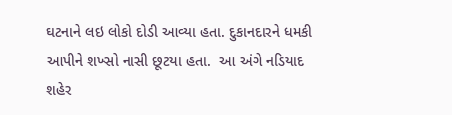ઘટનાને લઇ લોકો દોડી આવ્યા હતા. દુકાનદારને ધમકી આપીને શખ્સો નાસી છૂટયા હતા.  આ અંગે નડિયાદ શહેર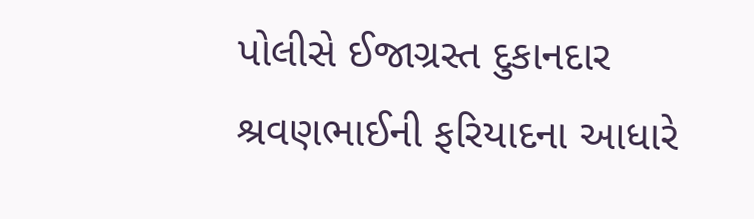પોલીસે ઈજાગ્રસ્ત દુકાનદાર શ્રવણભાઈની ફરિયાદના આધારે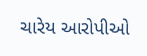ચારેય આરોપીઓ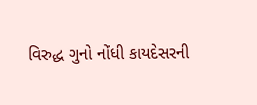વિરુદ્ધ ગુનો નોંધી કાયદેસરની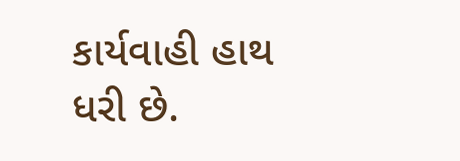કાર્યવાહી હાથ ધરી છે.